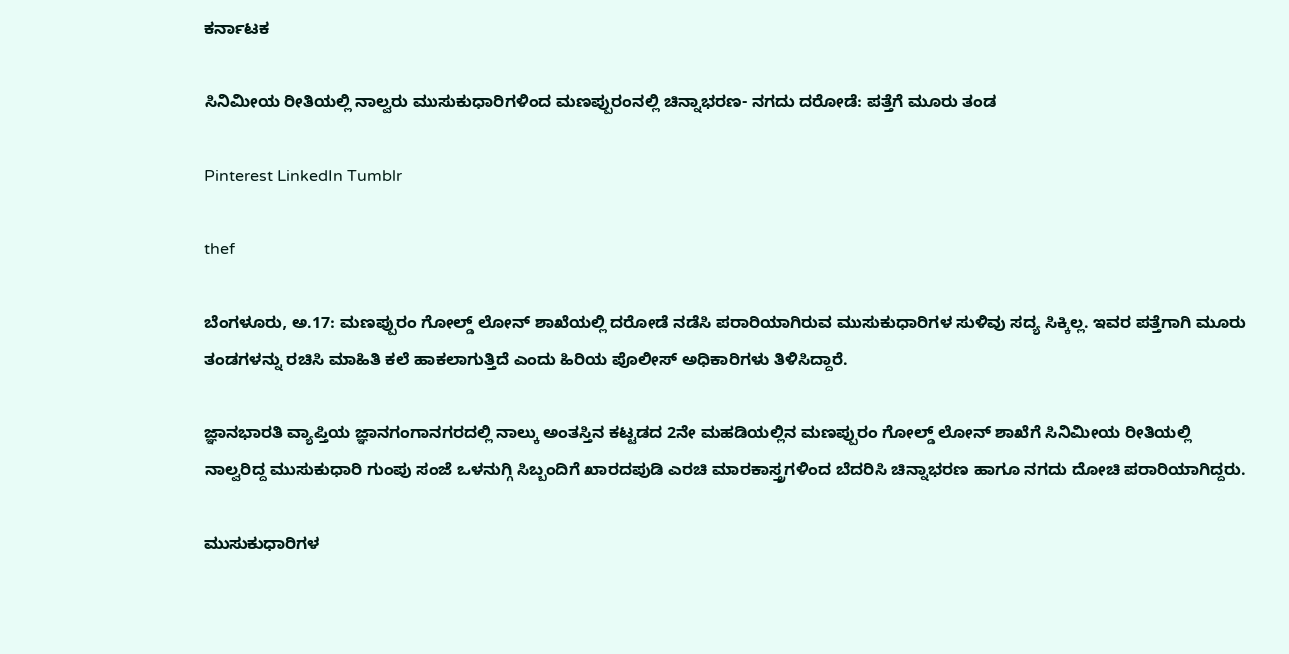ಕರ್ನಾಟಕ

ಸಿನಿಮೀಯ ರೀತಿಯಲ್ಲಿ ನಾಲ್ವರು ಮುಸುಕುಧಾರಿಗಳಿಂದ ಮಣಪ್ಪುರಂನಲ್ಲಿ ಚಿನ್ನಾಭರಣ- ನಗದು ದರೋಡೆ: ಪತ್ತೆಗೆ ಮೂರು ತಂಡ

Pinterest LinkedIn Tumblr

thef

ಬೆಂಗಳೂರು, ಅ.17: ಮಣಪ್ಪುರಂ ಗೋಲ್ಡ್ ಲೋನ್ ಶಾಖೆಯಲ್ಲಿ ದರೋಡೆ ನಡೆಸಿ ಪರಾರಿಯಾಗಿರುವ ಮುಸುಕುಧಾರಿಗಳ ಸುಳಿವು ಸದ್ಯ ಸಿಕ್ಕಿಲ್ಲ. ಇವರ ಪತ್ತೆಗಾಗಿ ಮೂರು ತಂಡಗಳನ್ನು ರಚಿಸಿ ಮಾಹಿತಿ ಕಲೆ ಹಾಕಲಾಗುತ್ತಿದೆ ಎಂದು ಹಿರಿಯ ಪೊಲೀಸ್ ಅಧಿಕಾರಿಗಳು ತಿಳಿಸಿದ್ದಾರೆ.

ಜ್ಞಾನಭಾರತಿ ವ್ಯಾಪ್ತಿಯ ಜ್ಞಾನಗಂಗಾನಗರದಲ್ಲಿ ನಾಲ್ಕು ಅಂತಸ್ತಿನ ಕಟ್ಟಡದ 2ನೇ ಮಹಡಿಯಲ್ಲಿನ ಮಣಪ್ಪುರಂ ಗೋಲ್ಡ್ ಲೋನ್ ಶಾಖೆಗೆ ಸಿನಿಮೀಯ ರೀತಿಯಲ್ಲಿ ನಾಲ್ವರಿದ್ದ ಮುಸುಕುಧಾರಿ ಗುಂಪು ಸಂಜೆ ಒಳನುಗ್ಗಿ ಸಿಬ್ಬಂದಿಗೆ ಖಾರದಪುಡಿ ಎರಚಿ ಮಾರಕಾಸ್ತ್ರಗಳಿಂದ ಬೆದರಿಸಿ ಚಿನ್ನಾಭರಣ ಹಾಗೂ ನಗದು ದೋಚಿ ಪರಾರಿಯಾಗಿದ್ದರು.

ಮುಸುಕುಧಾರಿಗಳ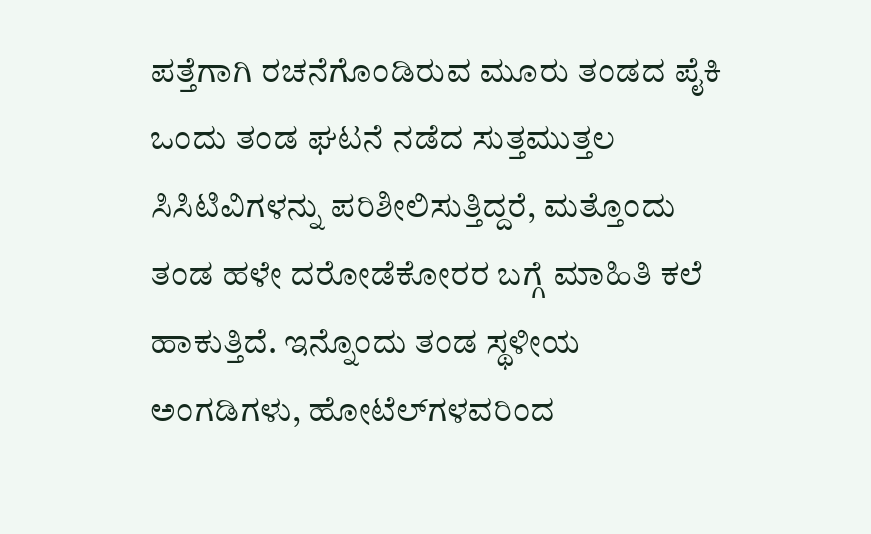ಪತ್ತೆಗಾಗಿ ರಚನೆಗೊಂಡಿರುವ ಮೂರು ತಂಡದ ಪೈಕಿ ಒಂದು ತಂಡ ಘಟನೆ ನಡೆದ ಸುತ್ತಮುತ್ತಲ ಸಿಸಿಟಿವಿಗಳನ್ನು ಪರಿಶೀಲಿಸುತ್ತಿದ್ದರೆ, ಮತ್ತೊಂದು ತಂಡ ಹಳೇ ದರೋಡೆಕೋರರ ಬಗ್ಗೆ ಮಾಹಿತಿ ಕಲೆ ಹಾಕುತ್ತಿದೆ. ಇನ್ನೊಂದು ತಂಡ ಸ್ಥಳೀಯ ಅಂಗಡಿಗಳು, ಹೋಟೆಲ್‌ಗಳವರಿಂದ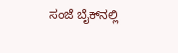ಸಂಜೆ ಬೈಕ್‌ನಲ್ಲಿ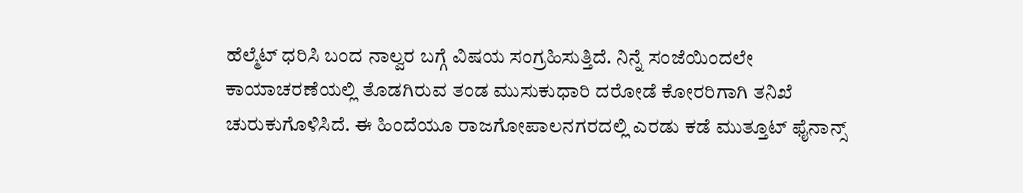ಹೆಲ್ಮೆಟ್ ಧರಿಸಿ ಬಂದ ನಾಲ್ವರ ಬಗ್ಗೆ ವಿಷಯ ಸಂಗ್ರಹಿಸುತ್ತಿದೆ. ನಿನ್ನೆ ಸಂಜೆಯಿಂದಲೇ ಕಾಯಾಚರಣೆಯಲ್ಲಿ ತೊಡಗಿರುವ ತಂಡ ಮುಸುಕುಧಾರಿ ದರೋಡೆ ಕೋರರಿಗಾಗಿ ತನಿಖೆ ಚುರುಕುಗೊಳಿಸಿದೆ. ಈ ಹಿಂದೆಯೂ ರಾಜಗೋಪಾಲನಗರದಲ್ಲಿ ಎರಡು ಕಡೆ ಮುತ್ತೂಟ್ ಫೈನಾನ್ಸ್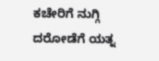ಕಚೇರಿಗೆ ನುಗ್ಗಿ ದರೋಡೆಗೆ ಯತ್ನ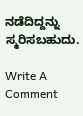ನಡೆದಿದ್ದನ್ನು ಸ್ಮರಿಸಬಹುದು.

Write A Comment